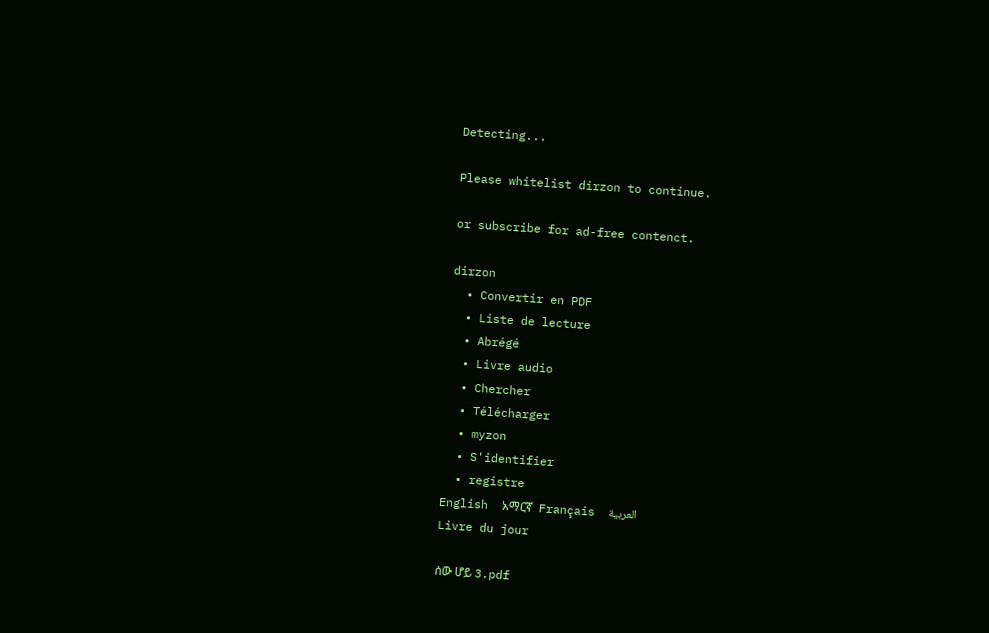Detecting...

Please whitelist dirzon to continue.

or subscribe for ad-free contenct.

dirzon
  • Convertir en PDF
  • Liste de lecture
  • Abrégé
  • Livre audio
  • Chercher
  • Télécharger
  • myzon
  • S'identifier
  • registre
English  አማርኛ  Français  العربية
Livre du jour

ሰው ሆይ 3.pdf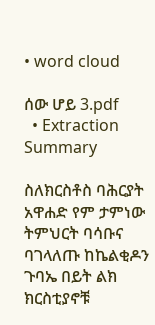• word cloud

ሰው ሆይ 3.pdf
  • Extraction Summary

ስለክርስቶስ ባሕርያት አዋሐድ የም ታምነው ትምህርት ባሳቡና ባገላለጡ ከኬልቂዶን ጉባኤ በይት ልክ ክርስቲያኖቹ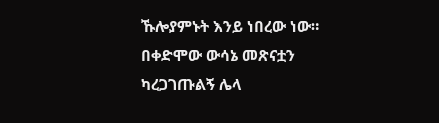ኹሎያምኑት እንይ ነበረው ነው። በቀድሞው ውሳኔ መጽናቷን ካረጋገጡልኝ ሌላ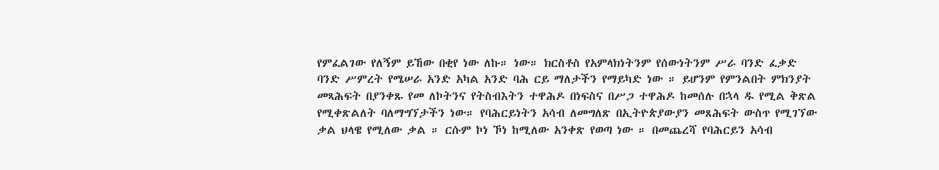የምፈልገው የለኝም ይኸው በቂየ ነው ለኩ። ነው። ክርስቶስ የአምላክነትንም የሰውነትንም ሥራ ባንድ ፈቃድ ባንድ ሥምረት የሜሠራ አንድ አካል አንድ ባሕ ርይ ማለታችን የማይካድ ነው ። ይሆንም የምንልበት ምክንያት መጻሕፍት በያንቀጹ የመ ለኮትንና የትስብእትን ተዋሕዶ በነፍስና በሥጋ ተዋሕዶ ከመሰሉ በኋላ ዱ የሚል ቅጽል የሚቀጽልለት ባለማግኘታችን ነው። የባሕርይነትን አሳብ ለመግለጽ በኢትዮጵያውያን መጸሕፍት ውስጥ የሚገኘው ቃል ህላዌ የሚለው ቃል ። ርሱም ኮነ ኾነ ከሚለው አንቀጽ የወጣ ነው ። በመጨረሻ የባሕርይን አሳብ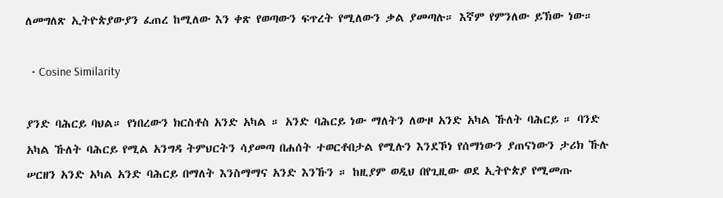ለመግለጽ ኢትዮጵያውያን ፈጠረ ከሚለው እን ቀጽ የወጣውን ፍጥረት የሚለውን ቃል ያመጣሉ። እኛም የምንለው ይኽው ነው።

  • Cosine Similarity

ያንድ ባሕርይ ባህል። የነበረውን ክርስቶስ አንድ አካል ። አንድ ባሕርይ ነው ማለትን ለውዞ አንድ አካል ኹለት ባሕርይ ። ባንድ አካል ኹለት ባሕርይ የሚል አንግዳ ትምህርትን ሳያመጣ በሐሰት ተወርቶበታል የሚሉን እንደኾነ የሰማነውን ያጠናነውን ታሪክ ኹሉ ሠርዘን አንድ አካል አንድ ባሕርይ በማለት እንስማማና አንድ እንኹን ። ከዚያም ወዲህ በየጊዚው ወደ ኢትዮጵያ የሚመጡ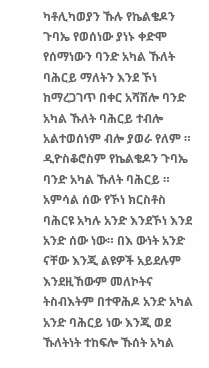ካቶሊካወያን ኹሉ የኬልቄዶን ጉባኤ የወሰነው ያነኑ ቀድሞ የሰማነውን ባንድ አካል ኹለት ባሕርይ ማለትን እንደ ኾነ ከማረጋገጥ በቀር አሻሽሎ ባንድ አካል ኹለት ባሕርይ ተብሎ አልተወሰነም ብሎ ያወራ የለም ። ዲዮስቆሮስም የኬልቄዶን ጉባኤ ባንድ አካል ኹለት ባሕርይ ። አምሳል ሰው የኾነ ክርስቶስ ባሕርዩ አካሉ አንድ እንደኾነ እንደ አንድ ሰው ነው። በእ ውነት አንድ ናቸው እንጂ ልዩዎች አይደሉም እንደዚኸውም መለኮትና ትስብእትም በተዋሕዶ አንድ አካል አንድ ባሕርይ ነው እንጂ ወደ ኹለትነት ተከፍሎ ኹሰት አካል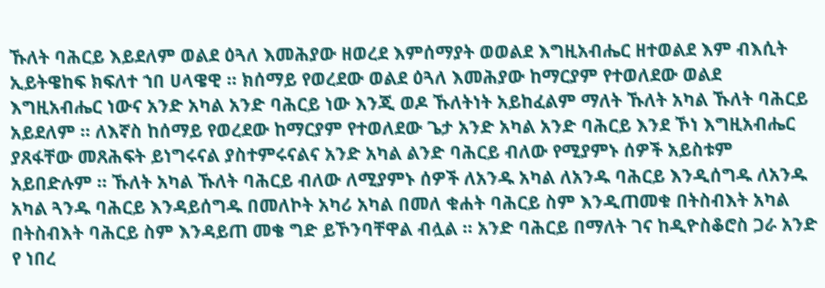ኹለት ባሕርይ እይደለም ወልደ ዕጓለ እመሕያው ዘወረደ እምሰማያት ወወልደ እግዚአብሔር ዘተወልደ እም ብእሲት ኢይትዌከፍ ክፍለተ ኀበ ሀላዌዊ ። ክሰማይ የወረደው ወልደ ዕጓለ እመሕያው ከማርያም የተወለደው ወልደ እግዚአብሔር ነውና አንድ አካል አንድ ባሕርይ ነው እንጂ ወዶ ኹለትነት አይከፈልም ማለት ኹለት አካል ኹለት ባሕርይ አይደለም ። ለእኛስ ከሰማይ የወረደው ከማርያም የተወለደው ጌታ አንድ አካል አንድ ባሕርይ እንደ ኾነ እግዚአብሔር ያጸፋቸው መጸሕፍት ይነግሩናል ያስተምሩናልና አንድ አካል ልንድ ባሕርይ ብለው የሚያምኑ ሰዎች አይስቱም አይበድሉም ። ኹለት አካል ኹለት ባሕርይ ብለው ለሚያምኑ ሰዎች ለአንዱ አካል ለአንዱ ባሕርይ እንዲሰግዱ ለአንዱ አካል ጓንዱ ባሕርይ እንዳይሰግዱ በመለኮት አካሪ አካል በመለ ቁሐት ባሕርይ ስም እንዲጠመቁ በትስብእት አካል በትስብእት ባሕርይ ስም እንዳይጠ መቄ ግድ ይኾንባቸዋል ብሏል ። አንድ ባሕርይ በማለት ገና ከዲዮስቆሮስ ጋራ አንድ የ ነበረ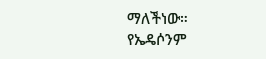ማለችነው። የኤዴሶንም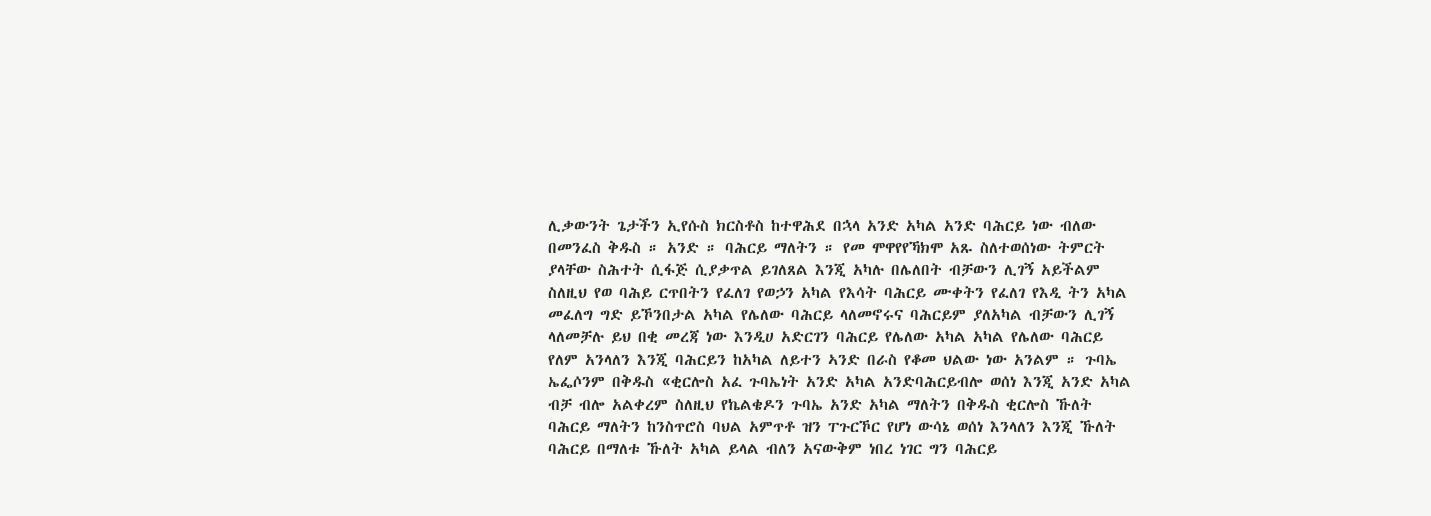ሊቃውንት ጌታችን ኢየሱስ ክርስቶስ ከተዋሕደ በኋላ አንድ አካል አንድ ባሕርይ ነው ብለው በመንፈስ ቅዱስ ። አንድ ። ባሕርይ ማለትን ። የመ ሞዋየየኻክሞ አጹ ስለተወሰነው ትምርት ያላቸው ስሕተት ሲፋጅ ሲያቃጥል ይገለጸል እንጂ አካሉ በሌለበት ብቻውን ሊገኝ አይችልም ስለዚህ የወ ባሕይ ርጥበትን የፈለገ የወኃን አካል የእሳት ባሕርይ ሙቀትን የፈለገ የእዲ ትን አካል መፈለግ ግድ ይኾንበታል አካል የሌለው ባሕርይ ላለመኖሩና ባሕርይም ያለአካል ብቻውን ሊገኝ ላለመቻሉ ይህ በቂ መረጃ ነው እንዲሀ አድርገን ባሕርይ የሌለው አካል አካል የሌለው ባሕርይ የለም አንላለን እንጂ ባሕርይን ከአካል ለይተን ኣንድ በራስ የቆመ ህልው ነው አንልም ። ጉባኤ ኤፌሶንም በቅዱስ «ቂርሎስ አፈ ጉባኤነት አንድ አካል አንድባሕርይብሎ ወሰነ እንጂ አንድ አካል ብቻ ብሎ አልቀረም ስለዚህ የኬልቄዶን ጉባኤ አንድ አካል ማለትን በቅዱስ ቂርሎስ ኹለት ባሕርይ ማለትን ከንስጥሮስ ባህል አምጥቶ ዝን ፐጉርኾር የሆነ ውሳኔ ወሰነ እንላለን እንጂ ኹለት ባሕርይ በማለቱ ኹለት አካል ይላል ብለን አናውቅም ነበረ ነገር ግን ባሕርይ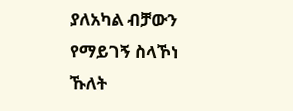ያለአካል ብቻውን የማይገኝ ስላኾነ ኹለት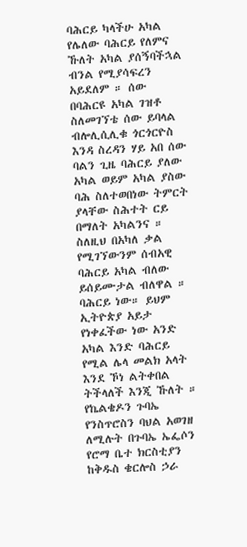ባሕርይ ካላችሁ አካል የሌለው ባሕርይ የለምና ኹለት አካል ያሰኝባችኋል ብንል የሚያሳፍረን አይደለም ። ሰው በባሕርዩ አካል ገዝቶ ስለመገኘቴ ሰው ይባላል ብሎሊሲሊቁ ጎርጎርዮስ እንዳ ስረዳን ሃይ አበ ሰው ባልን ጊዜ ባሕርይ ያለው አካል ወይም አካል ያስው ባሕ ስለተወበነው ትምርት ያላቸው ስሕተት ርይ በማለት አካልንና ። ስለዚህ በአካለ ቃል የሚገኘውንም ሰብአዊ ባሕርይ አካል ብለው ይሰይሙታል ብለዋል ። ባሕርይ ነው። ይህም ኢትዮጵያ አይታ የነቀፈችው ነው አንድ አካል እንድ ባሕርይ የሚል ሌላ መልክ አላት እንደ ኾነ ልትቀበል ትችላለች እንጂ ኹለት ። የኬልቄዶን ጉባኤ የንስጥሮስን ባህል አወገዘ ለሚሉት በጉባኤ ኤፌሶን የሮማ ቤተ ክርስቲያን ከቅዱስ ቄርሎስ ኃራ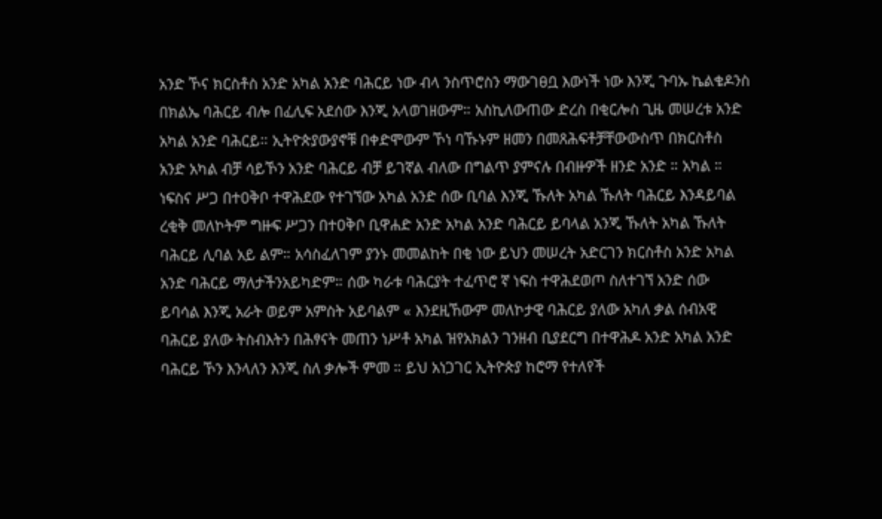አንድ ኾና ክርስቶስ አንድ አካል አንድ ባሕርይ ነው ብላ ንስጥሮስን ማውገፀቧ እውነች ነው እንጂ ጉባኡ ኬልቄዶንስ በክልኤ ባሕርይ ብሎ በፈሊፍ አደሰው እንጂ አላወገዘውም። አስኪለውጠው ድረስ በቂርሎስ ጊዜ መሠረቱ አንድ አካል አንድ ባሕርይ። ኢትዮጵያውያኖቹ በቀድሞውም ኾነ ባኹኑም ዘመን በመጸሕፍቶቻቸውውስጥ በክርስቶስ አንድ አካል ብቻ ሳይኾን አንድ ባሕርይ ብቻ ይገኛል ብለው በግልጥ ያምናሉ በብዙዎች ዘንድ አንድ ። አካል ። ነፍስና ሥጋ በተዐቅቦ ተዋሕደው የተገኘው አካል አንድ ሰው ቢባል እንጂ ኹለት አካል ኹለት ባሕርይ እንዳይባል ረቂቅ መለኮትም ግዙፍ ሥጋን በተዐቅቦ ቢዋሐድ አንድ አካል አንድ ባሕርይ ይባላል አንጂ ኹለት አካል ኹለት ባሕርይ ሊባል አይ ልም። አሳስፈለገም ያንኑ መመልከት በቂ ነው ይህን መሠረት አድርገን ክርስቶስ አንድ አካል አንድ ባሕርይ ማለታችንአይካድም። ሰው ካራቱ ባሕርያት ተፈጥሮ ኛ ነፍስ ተዋሕደወጦ ስለተገኘ አንድ ሰው ይባሳል እንጂ አራት ወይም አምስት አይባልም « እንደዚኸውም መለኮታዊ ባሕርይ ያለው አካለ ቃል ሰብአዊ ባሕርይ ያለው ትስብእትን በሕፃናት መጠን ነሥቶ አካል ዝየአክልን ገንዘብ ቢያደርግ በተዋሕዶ አንድ አካል አንድ ባሕርይ ኾን እንላለን እንጂ ስለ ቃሎች ምመ ። ይህ አነጋገር ኢትዮጵያ ከሮማ የተለየች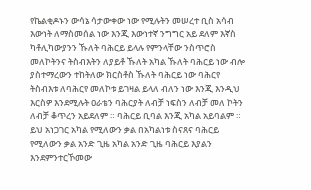የኬልቂዶኑን ውሳኔ ሳታውቀው ነው የሚሉትን መሠረተ ቢስ አሳብ እውነት ለማስመሰል ነው እንጂ እውነተኛ ንግግር አይ ደለም እኛስ ካቶሊካውያንን ኹለት ባሕርይ ይላሉ የምንላቸው ንስጥሮስ መለኮትንና ትስብእትን ለያይቶ ኹለት አካል ኹለት ባሕርይ ነው ብሎ ያስተማረውን ተከትለው ክርስቶስ ኹለት ባሕርይ ነው ባሕርየ ትስብእቱ ለባሕርየ መለኮቱ ይገዛል ይላለ ብለን ነው እንጂ እንዲህ እርስዎ እንደሚሉት ዐራቴን ባሕርያት ለብቻ ነፍስን ለብቻ መለ ኮትን ለብቻ ቆጥረን አይደለም ። ባሕርይ ቢባል እንጂ አካል አይባልም ። ይህ አነጋገር አካል የሚለውን ቃል በአካልነቱ ስናጸና ባሕርይ የሚለውን ቃል አንድ ጊዜ አካል አንድ ጊዜ ባሕርይ እያልን እንደምንተርኾመው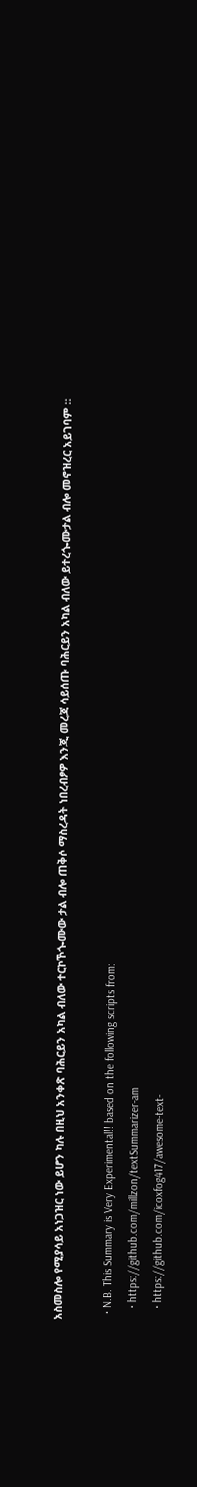አስመስሎ የሚያሳይ አነጋዝር ነው ይሆን ካሉ በዚህ አንቀጽ ባሕርይን አካል ብለው ተርኮኾጐሙው ታል ብሎ ጠቅሶ ማስረዳት ነበረብፆዎ እንጂ መረጃ ሳይሰጡ ባሕርይን አካል ብለው ይተረጐሙታል ብሎ መኖዝረር አይገባም ።

  • N.B. This Summary is Very Experimental!! based on the following scripts from:
    • https://github.com/millzon/textSummarizer-am
    • https://github.com/icoxfog417/awesome-text-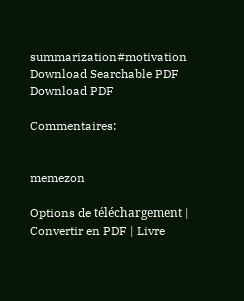summarization#motivation
Download Searchable PDF Download PDF

Commentaires:


memezon

Options de téléchargement | Convertir en PDF | Livre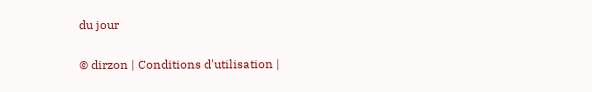du jour

© dirzon | Conditions d'utilisation |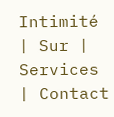Intimité | Sur | Services | Contact